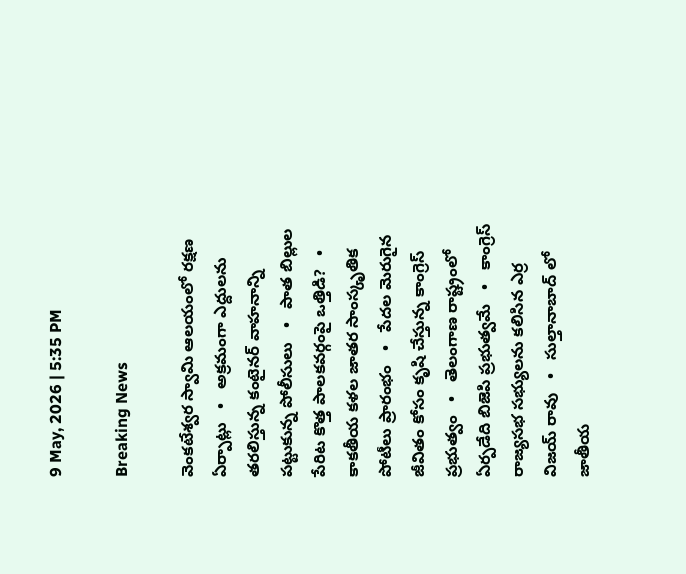9 May, 2026 | 5:35 PM

Breaking News

వెంకటేశ్వర స్వామి ఆలయంలో రక్షణ ఏర్పాట్లు   •   అక్రమంగా ఎద్దులను తరలిస్తున్న కంటైనర్ వాహనాన్ని పట్టుకున్న పోలీసులు   •   పాత బిల్లుల పేరిట కొత్త పాలకవర్గంపై ఒత్తిడి?   •   కాకతీయ కళల జాతర సాంస్కృతిక పోటీలు ప్రారంభం   •   పేదల మెరుగైన జీవితం కోసం కృషి చేస్తున్న కాంగ్రెస్ ప్రభుత్వం   •   తెలంగాణ రాష్ట్రంలో ఏర్పడేది బిజెపి ప్రభుత్వమే   •   కాంగ్రెస్ రాజ్యసభ సభ్యులను కలిసిన ఎర్ర విజయ్ రావు   •   సుల్తానాబాద్ లో జాతీయ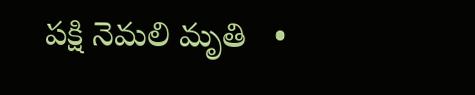పక్షి నెమలి మృతి   •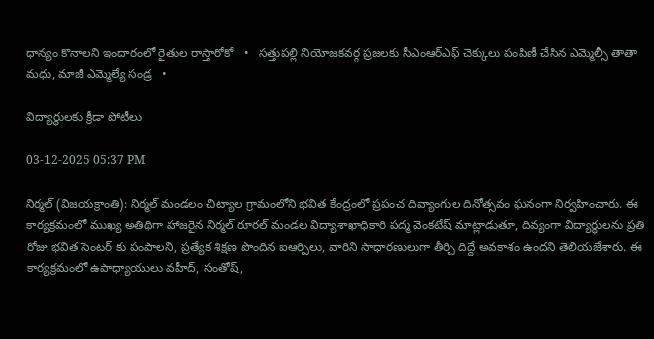ధాన్యం కొనాలని ఇందారంలో రైతుల రాస్తారోకో   •   సత్తుపల్లి నియోజకవర్గ ప్రజలకు సీఎంఆర్ఎఫ్ చెక్కులు పంపిణీ చేసిన ఎమ్మెల్సీ తాతా మధు, మాజీ ఎమ్మెల్యే సండ్ర   •

విద్యార్థులకు క్రీడా పోటీలు

03-12-2025 05:37 PM

నిర్మల్ (విజయక్రాంతి): నిర్మల్ మండలం చిట్యాల గ్రామంలోని భవిత కేంద్రంలో ప్రపంచ దివ్యాంగుల దినోత్సవం ఘనంగా నిర్వహించారు. ఈ కార్యక్రమంలో ముఖ్య అతిథిగా హాజరైన నిర్మల్ రూరల్ మండల విద్యాశాఖాధికారి పద్మ వెంకటేష్ మాట్లాడుతూ, దివ్యంగా విద్యార్థులను ప్రతి రోజు భవిత సెంటర్ కు పంపాలని, ప్రత్యేక శిక్షణ పొందిన ఐఆర్పిలు, వారిని సాధారణులుగా తీర్చి దిద్దే అవకాశం ఉందని తెలియజేశారు. ఈ కార్యక్రమంలో ఉపాధ్యాయులు వహీద్, సంతోష్,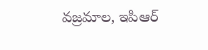వజ్రమాల, ఇపిఆర్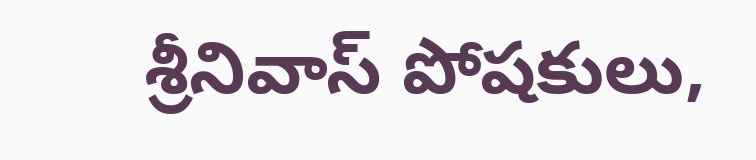శ్రీనివాస్ పోషకులు,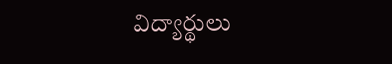విద్యార్థులు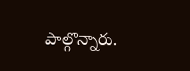పాల్గొన్నారు.